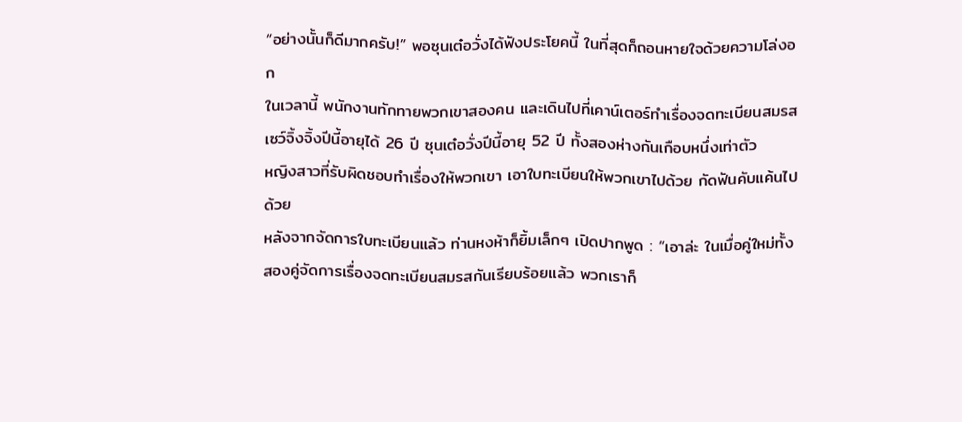“อย่างนั้นก็ดีมากครับ!” พอซุนเต๋อวั่งได้ฟังประโยคนี้ ในที่สุดก็ถอนหายใจด้วยความโล่งอก
ในเวลานี้ พนักงานทักทายพวกเขาสองคน และเดินไปที่เคาน์เตอร์ทำเรื่องจดทะเบียนสมรส
เซว์จิ้งจิ้งปีนี้อายุได้ 26 ปี ซุนเต๋อวั่งปีนี้อายุ 52 ปี ทั้งสองห่างกันเกือบหนึ่งเท่าตัว
หญิงสาวที่รับผิดชอบทำเรื่องให้พวกเขา เอาใบทะเบียนให้พวกเขาไปด้วย กัดฟันคับแค้นไปด้วย
หลังจากจัดการใบทะเบียนแล้ว ท่านหงห้าก็ยิ้มเล็กๆ เปิดปากพูด : “เอาล่ะ ในเมื่อคู่ใหม่ทั้งสองคู่จัดการเรื่องจดทะเบียนสมรสกันเรียบร้อยแล้ว พวกเราก็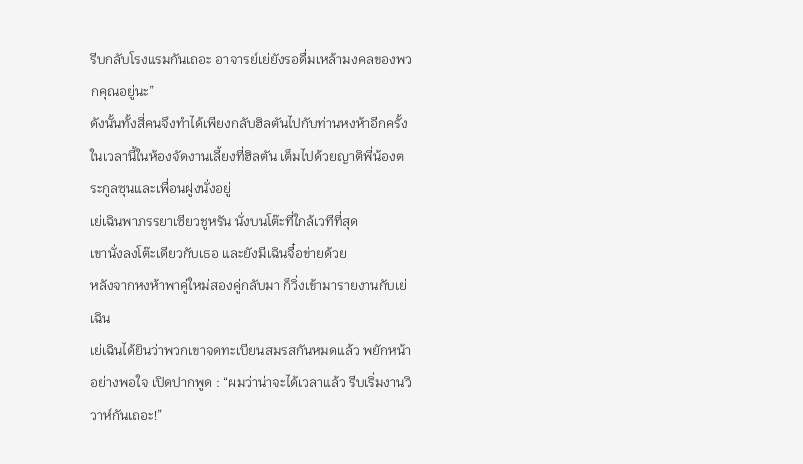รีบกลับโรงแรมกันเถอะ อาจารย์เย่ยังรอดื่มเหล้ามงคลของพวกคุณอยู่นะ”
ดังนั้นทั้งสี่คนจึงทำได้เพียงกลับฮิลตันไปกับท่านหงห้าอีกครั้ง
ในเวลานี้ในห้องจัดงานเลี้ยงที่ฮิลตัน เต็มไปด้วยญาติพี่น้องตระกูลซุนและเพื่อนฝูงนั่งอยู่
เย่เฉินพาภรรยาเซียวชูหรัน นั่งบนโต๊ะที่ใกล้เวทีที่สุด
เขานั่งลงโต๊ะเดียวกับเธอ และยังมีเฉินจื๋อข่ายด้วย
หลังจากหงห้าพาคู่ใหม่สองคู่กลับมา ก็วิ่งเข้ามารายงานกับเย่เฉิน
เย่เฉินได้ยินว่าพวกเขาจดทะเบียนสมรสกันหมดแล้ว พยักหน้าอย่างพอใจ เปิดปากพูด : “ผมว่าน่าจะได้เวลาแล้ว รีบเริ่มงานวิวาห์กันเถอะ!”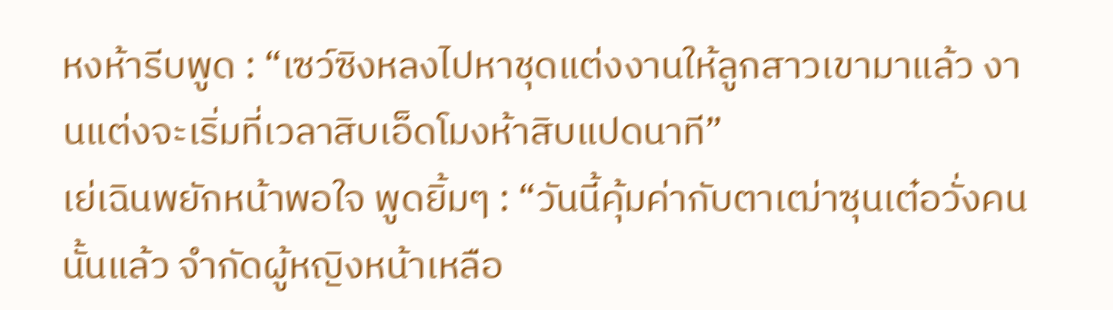หงห้ารีบพูด : “เซว์ซิงหลงไปหาชุดแต่งงานให้ลูกสาวเขามาแล้ว งานแต่งจะเริ่มที่เวลาสิบเอ็ดโมงห้าสิบแปดนาที”
เย่เฉินพยักหน้าพอใจ พูดยิ้มๆ : “วันนี้คุ้มค่ากับตาเฒ่าซุนเต๋อวั่งคนนั้นแล้ว จำกัดผู้หญิงหน้าเหลือ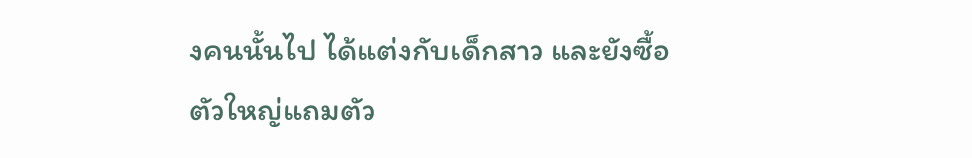งคนนั้นไป ได้แต่งกับเด็กสาว และยังซื้อตัวใหญ่แถมตัว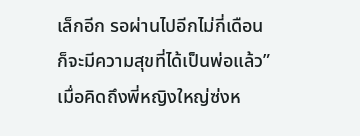เล็กอีก รอผ่านไปอีกไม่กี่เดือน ก็จะมีความสุขที่ได้เป็นพ่อแล้ว”
เมื่อคิดถึงพี่หญิงใหญ่ซ่งห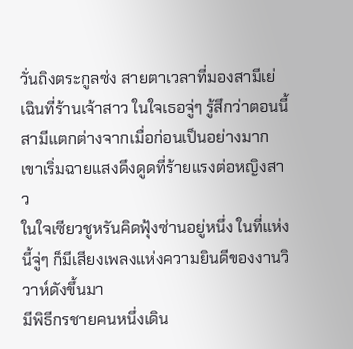วั่นถิงตระกูลซ่ง สายตาเวลาที่มองสามีเย่เฉินที่ร้านเจ้าสาว ในใจเธอจู่ๆ รู้สึกว่าตอนนี้สามีแตกต่างจากเมื่อก่อนเป็นอย่างมาก เขาเริ่มฉายแสงดึงดูดที่ร้ายแรงต่อหญิงสาว
ในใจเซียวชูหรันคิดฟุ้งซ่านอยู่หนึ่ง ในที่แห่งนี้จู่ๆ ก็มีเสียงเพลงแห่งความยินดีของงานวิวาห์ดังขึ้นมา
มีพิธีกรชายคนหนึ่งเดิน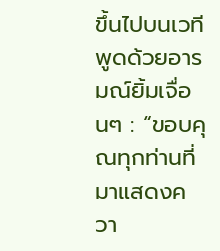ขึ้นไปบนเวที พูดด้วยอารมณ์ยิ้มเจื่อนๆ : “ขอบคุณทุกท่านที่มาแสดงควา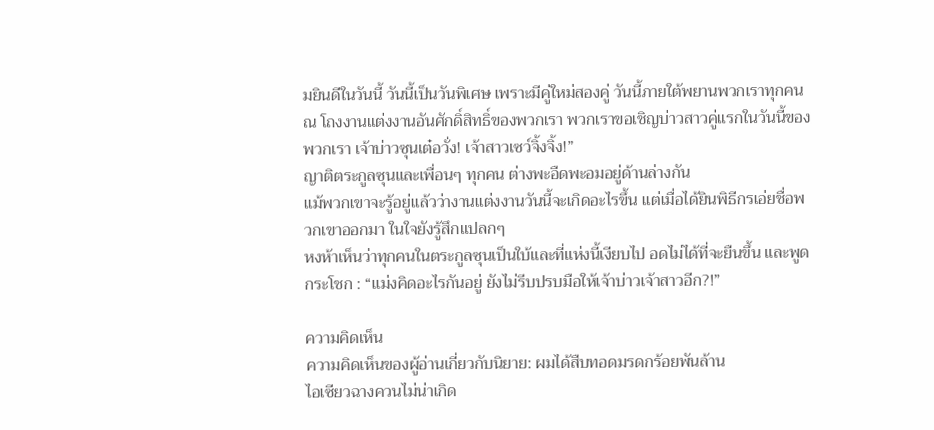มยินดีในวันนี้ วันนี้เป็นวันพิเศษ เพราะมีคู่ใหม่สองคู่ วันนี้ภายใต้พยานพวกเราทุกคน ณ โถงงานแต่งงานอันศักดิ์สิทธิ์ของพวกเรา พวกเราขอเชิญบ่าวสาวคู่แรกในวันนี้ของพวกเรา เจ้าบ่าวซุนเต๋อวั่ง! เจ้าสาวเซว์จิ้งจิ้ง!”
ญาติตระกูลซุนและเพื่อนๆ ทุกคน ต่างพะอืดพะอมอยู่ด้านล่างกัน
แม้พวกเขาจะรู้อยู่แล้วว่างานแต่งงานวันนี้จะเกิดอะไรขึ้น แต่เมื่อได้ยินพิธีกรเอ่ยชื่อพวกเขาออกมา ในใจยังรู้สึกแปลกๆ
หงห้าเห็นว่าทุกคนในตระกูลซุนเป็นใบ้และที่แห่งนี้เงียบไป อดไม่ได้ที่จะยืนขึ้น และพูดกระโชก : “แม่งคิดอะไรกันอยู่ ยังไม่รีบปรบมือให้เจ้าบ่าวเจ้าสาวอีก?!”

ความคิดเห็น
ความคิดเห็นของผู้อ่านเกี่ยวกับนิยาย: ผมได้สืบทอดมรดกร้อยพันล้าน
ไอเซียวฉางควนไม่น่าเกิด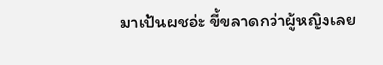มาเป้นผชอ่ะ ขี้ขลาดกว่าผู้หญิงเลย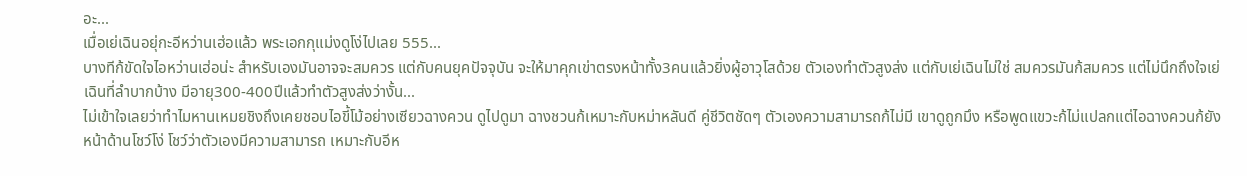อะ...
เมื่อเย่เฉินอยุ่กะอีหว่านเฮ่อแล้ว พระเอกกุแม่งดูโง่ไปเลย 555...
บางทีก้ขัดใจไอหว่านเฮ่อน่ะ สำหรับเองมันอาจจะสมควร แต่กับคนยุคปัจจุบัน จะให้มาคุกเข่าตรงหน้าทั้ง3คนแล้วยิ่งผู้อาวุโสด้วย ตัวเองทำตัวสูงส่ง แต่กับเย่เฉินไม่ใช่ สมควรมันก้สมควร แต่ไม่นึกถึงใจเย่เฉินที่ลำบากบ้าง มีอายุ300-400ปีแล้วทำตัวสูงส่งว่างั้น...
ไม่เข้าใจเลยว่าทำไมหานเหมยชิงถึงเคยชอบไอขี้โม้อย่างเซียวฉางควน ดูไปดูมา ฉางชวนก้เหมาะกับหม่าหลันดี คู่ชีวิตชัดๆ ตัวเองความสามารถก้ไม่มี เขาดูถูกมึง หรือพูดแขวะก้ไม่แปลกแต่ไอฉางควนก้ยังหน้าด้านโชว์โง่ โชว์ว่าตัวเองมีความสามารถ เหมาะกับอีห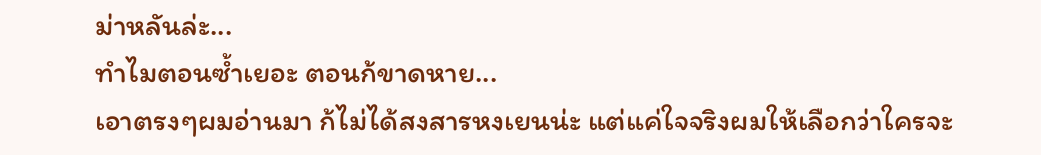ม่าหลันล่ะ...
ทำไมตอนซ้ำเยอะ ตอนก้ขาดหาย...
เอาตรงๆผมอ่านมา ก้ไม่ได้สงสารหงเยนน่ะ แต่แค่ใจจริงผมให้เลือกว่าใครจะ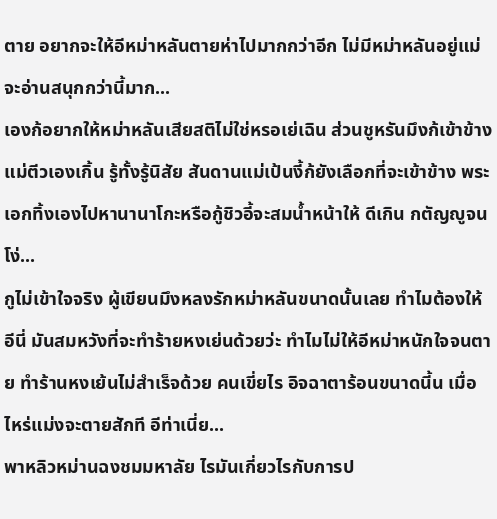ตาย อยากจะให้อีหม่าหลันตายห่าไปมากกว่าอีก ไม่มีหม่าหลันอยู่แม่จะอ่านสนุกกว่านี้มาก...
เองก้อยากให้หม่าหลันเสียสติไม่ใช่หรอเย่เฉิน ส่วนชูหรันมึงก้เข้าข้างแม่ตีวเองเกิ้น รู้ทั้งรู้นิสัย สันดานแม่เป้นงี้ก้ยังเลือกที่จะเข้าข้าง พระเอกทิ้งเองไปหานานาโกะหรือกู้ชิวอี้จะสมน้ำหน้าให้ ดีเกิน กตัญญูจนโง่...
กูไม่เข้าใจจริง ผู้เขียนมึงหลงรักหม่าหลันขนาดนั้นเลย ทำไมต้องให้อีนี่ มันสมหวังที่จะทำร้ายหงเย่นด้วยว่ะ ทำไมไม่ให้อีหม่าหนักใจจนตาย ทำร้านหงเย้นไม่สำเร็จด้วย คนเขี่ยไร อิจฉาตาร้อนขนาดนี้น เมื่อไหร่แม่งจะตายสักที อีท่าเนี่ย...
พาหลิวหม่านฉงชมมหาลัย ไรมันเกี่ยวไรกับการป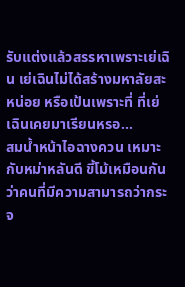รับแต่งแล้วสรรหาเพราะเย่เฉิน เย่เฉินไม่ได้สร้างมหาลัยสะหน่อย หรือเป้นเพราะที่ ที่เย่เฉินเคยมาเรียนหรอ...
สมน้ำหน้าไอฉางควน เหมาะกับหม่าหลันดี ขี้โม้เหมือนกัน ว่าคนที่มีความสามารถว่ากระจ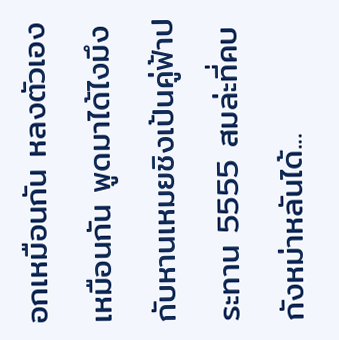อกเหมือนกัน หลงตัวเองเหมือนกัน พูดมาได้ไงมึงกับหานเหมยชิงเป้นคู่ฟ้าประทาน 5555 สมล่ะที่คบกังหม่าหลันได้...